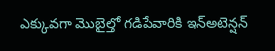ఎక్కువగా మొబైల్తో గడిపేవారికి ఇన్అటెన్షన్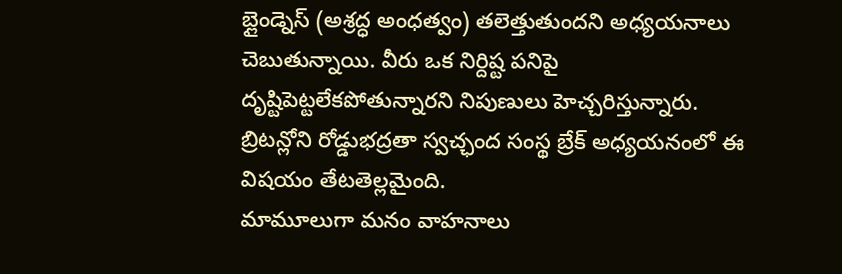బ్లైండ్నెస్ (అశ్రద్ధ అంధత్వం) తలెత్తుతుందని అధ్యయనాలు చెబుతున్నాయి. వీరు ఒక నిర్దిష్ట పనిపై దృష్టిపెట్టలేకపోతున్నారని నిపుణులు హెచ్చరిస్తున్నారు. బ్రిటన్లోని రోడ్డుభద్రతా స్వచ్ఛంద సంస్థ బ్రేక్ అధ్యయనంలో ఈ విషయం తేటతెల్లమైంది.
మామూలుగా మనం వాహనాలు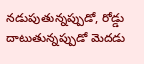నడుపుతున్నప్పుడో, రోడ్డు దాటుతున్నప్పుడో మెదడు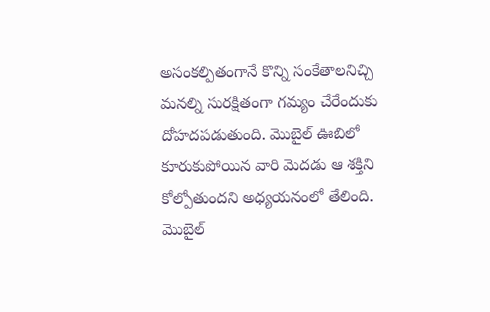అసంకల్పితంగానే కొన్ని సంకేతాలనిచ్చి మనల్ని సురక్షితంగా గమ్యం చేరేందుకు దోహదపడుతుంది. మొబైల్ ఊబిలో కూరుకుపోయిన వారి మెదడు ఆ శక్తిని కోల్పోతుందని అధ్యయనంలో తేలింది.
మొబైల్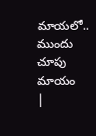మాయలో.. ముందు చూపు మాయం
|